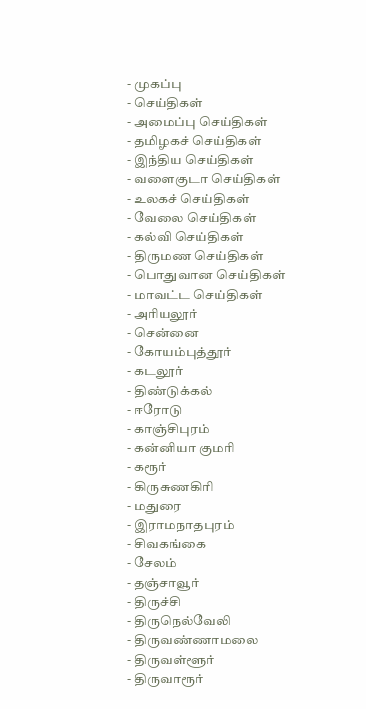- முகப்பு
- செய்திகள்
- அமைப்பு செய்திகள்
- தமிழகச் செய்திகள்
- இந்திய செய்திகள்
- வளைகுடா செய்திகள்
- உலகச் செய்திகள்
- வேலை செய்திகள்
- கல்வி செய்திகள்
- திருமண செய்திகள்
- பொதுவான செய்திகள்
- மாவட்ட செய்திகள்
- அரியலூர்
- சென்னை
- கோயம்புத்தூர்
- கடலூர்
- திண்டுக்கல்
- ஈரோடு
- காஞ்சிபுரம்
- கன்னியா குமரி
- கரூர்
- கிருசுணகிரி
- மதுரை
- இராமநாதபுரம்
- சிவகங்கை
- சேலம்
- தஞ்சாவூர்
- திருச்சி
- திருநெல்வேலி
- திருவண்ணாமலை
- திருவள்ளூர்
- திருவாரூர்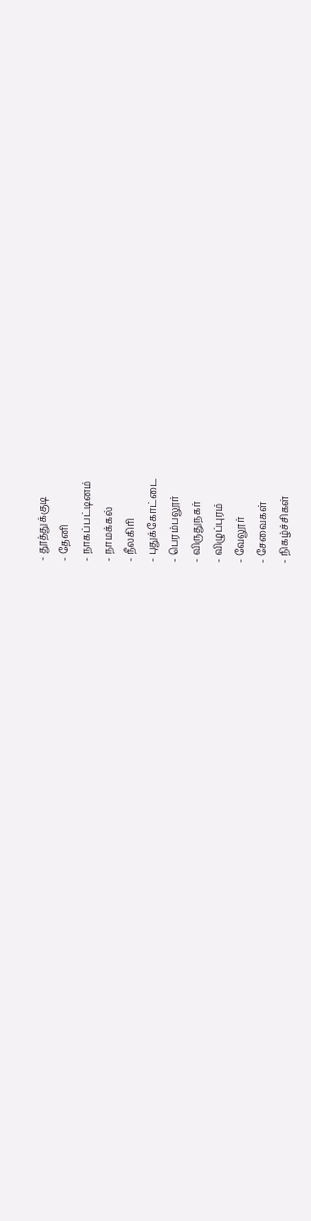- தூத்துக்குடி
- தேனி
- நாகப்பட்டினம்
- நாமக்கல்
- நீலகிரி
- புதுக்கோட்டை
- பெரம்பலூர்
- விருதுநகர்
- விழுப்புரம்
- வேலூர்
- சேவைகள்
- நிகழ்ச்சிகள்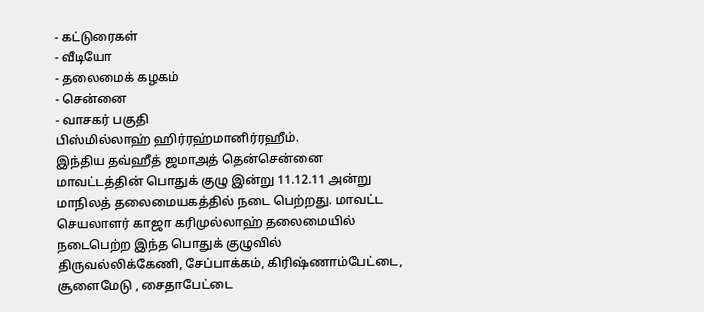- கட்டுரைகள்
- வீடியோ
- தலைமைக் கழகம்
- சென்னை
- வாசகர் பகுதி
பிஸ்மில்லாஹ் ஹிர்ரஹ்மானிர்ரஹீம்.
இந்திய தவ்ஹீத் ஜமாஅத் தென்சென்னை மாவட்டத்தின் பொதுக் குழு இன்று 11.12.11 அன்று மாநிலத் தலைமையகத்தில் நடை பெற்றது. மாவட்ட செயலாளர் காஜா கரிமுல்லாஹ் தலைமையில் நடைபெற்ற இந்த பொதுக் குழுவில்
திருவல்லிக்கேணி, சேப்பாக்கம், கிரிஷ்ணாம்பேட்டை, சூளைமேடு , சைதாபேட்டை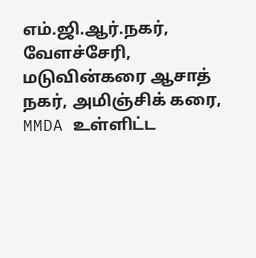எம்.ஜி.ஆர்.நகர், வேளச்சேரி, மடுவின்கரை ஆசாத் நகர், அமிஞ்சிக் கரை, MMDA உள்ளிட்ட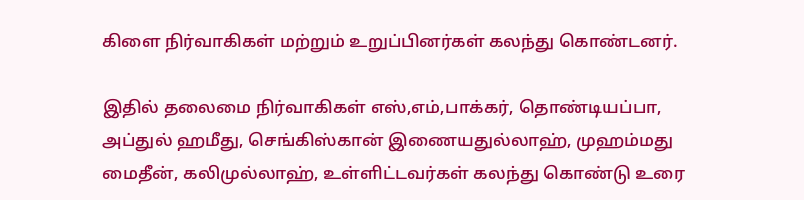கிளை நிர்வாகிகள் மற்றும் உறுப்பினர்கள் கலந்து கொண்டனர்.

இதில் தலைமை நிர்வாகிகள் எஸ்,எம்,பாக்கர், தொண்டியப்பா, அப்துல் ஹமீது, செங்கிஸ்கான் இணையதுல்லாஹ், முஹம்மது மைதீன், கலிமுல்லாஹ், உள்ளிட்டவர்கள் கலந்து கொண்டு உரை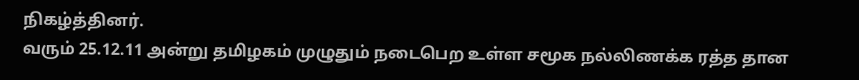நிகழ்த்தினர்.
வரும் 25.12.11 அன்று தமிழகம் முழுதும் நடைபெற உள்ள சமூக நல்லிணக்க ரத்த தான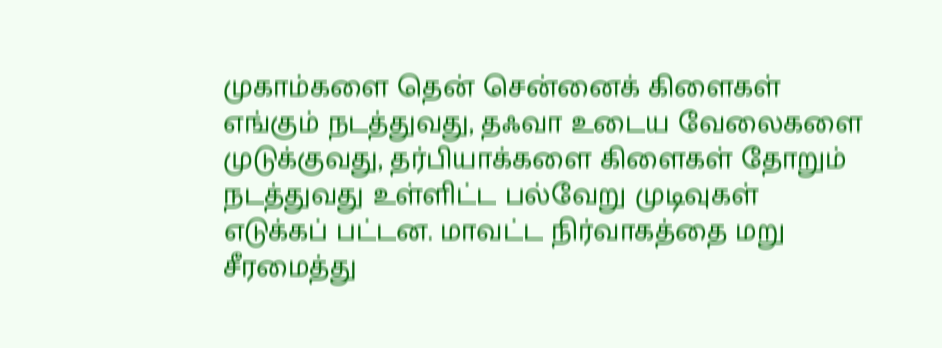முகாம்களை தென் சென்னைக் கிளைகள் எங்கும் நடத்துவது, தஃவா உடைய வேலைகளை முடுக்குவது, தர்பியாக்களை கிளைகள் தோறும் நடத்துவது உள்ளிட்ட பல்வேறு முடிவுகள் எடுக்கப் பட்டன. மாவட்ட நிர்வாகத்தை மறு சீரமைத்து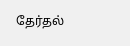தேர்தல்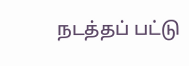நடத்தப் பட்டு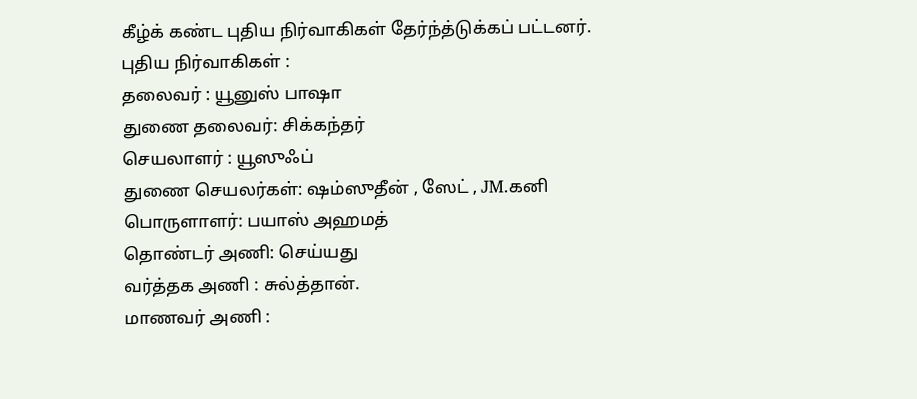கீழ்க் கண்ட புதிய நிர்வாகிகள் தேர்ந்த்டுக்கப் பட்டனர்.
புதிய நிர்வாகிகள் :
தலைவர் : யூனுஸ் பாஷா
துணை தலைவர்: சிக்கந்தர்
செயலாளர் : யூஸுஃப்
துணை செயலர்கள்: ஷம்ஸுதீன் , ஸேட் , JM.கனி
பொருளாளர்: பயாஸ் அஹமத்
தொண்டர் அணி: செய்யது
வர்த்தக அணி : சுல்த்தான்.
மாணவர் அணி :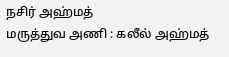நசிர் அஹ்மத்
மருத்துவ அணி : கலீல் அஹ்மத்